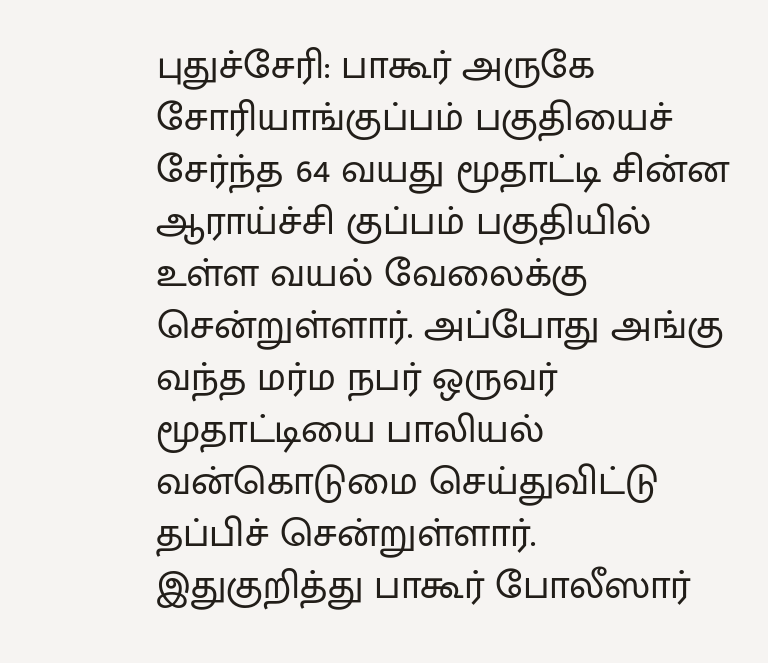புதுச்சேரி: பாகூர் அருகே சோரியாங்குப்பம் பகுதியைச் சேர்ந்த 64 வயது மூதாட்டி சின்ன ஆராய்ச்சி குப்பம் பகுதியில் உள்ள வயல் வேலைக்கு சென்றுள்ளார். அப்போது அங்கு வந்த மர்ம நபர் ஒருவர் மூதாட்டியை பாலியல் வன்கொடுமை செய்துவிட்டு தப்பிச் சென்றுள்ளார். இதுகுறித்து பாகூர் போலீஸார்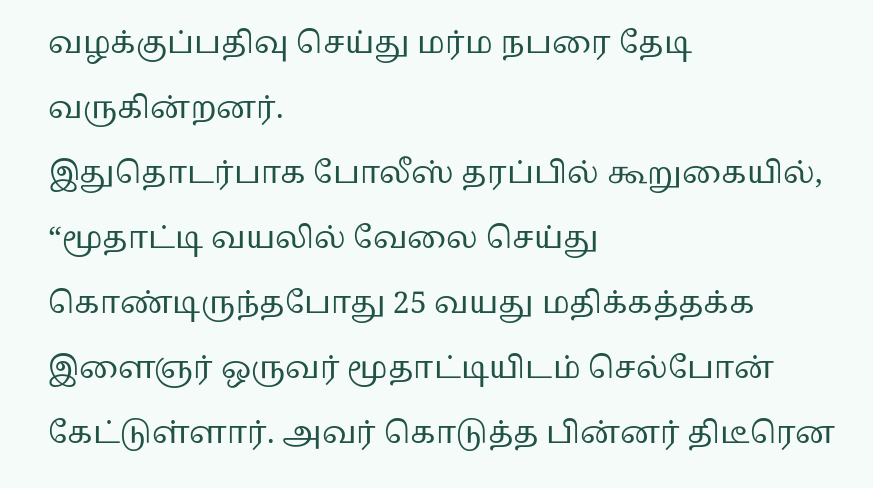வழக்குப்பதிவு செய்து மர்ம நபரை தேடி வருகின்றனர்.
இதுதொடர்பாக போலீஸ் தரப்பில் கூறுகையில், “மூதாட்டி வயலில் வேலை செய்து கொண்டிருந்தபோது 25 வயது மதிக்கத்தக்க இளைஞர் ஒருவர் மூதாட்டியிடம் செல்போன் கேட்டுள்ளார். அவர் கொடுத்த பின்னர் திடீரென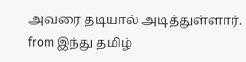அவரை தடியால் அடித்துள்ளார்.
from இந்து தமிழ்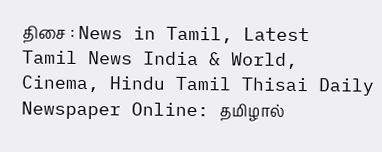திசை : News in Tamil, Latest Tamil News India & World, Cinema, Hindu Tamil Thisai Daily Newspaper Online: தமிழால்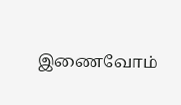இணைவோம்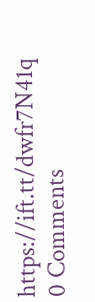https://ift.tt/dwfr7N41q
0 Comments